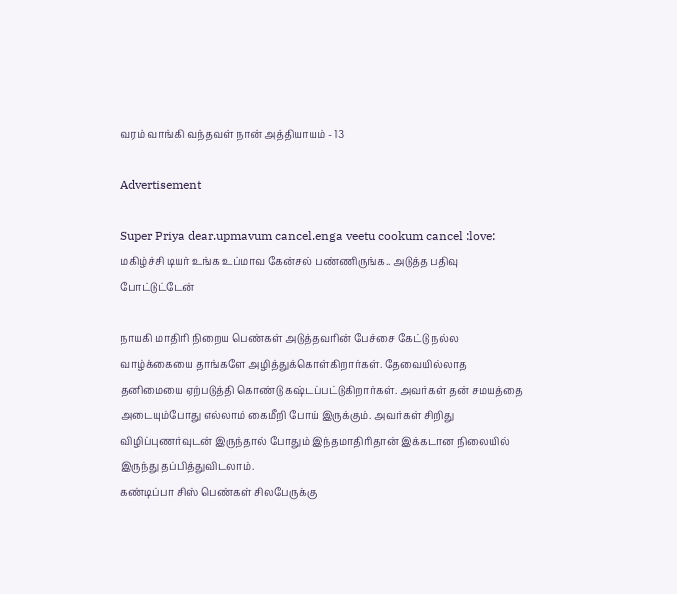வரம் வாங்கி வந்தவள் நான் அத்தியாயம் - 13

Advertisement

Super Priya dear.upmavum cancel.enga veetu cookum cancel :love:
மகிழ்ச்சி டியர் உங்க உப்மாவ கேன்சல் பண்ணிருங்க.. அடுத்த பதிவு போட்டுட்டேன்

நாயகி மாதிரி நிறைய பெண்கள் அடுத்தவரின் பேச்சை கேட்டு நல்ல வாழ்க்கையை தாங்களே அழித்துக்கொள்கிறார்கள். தேவையில்லாத தனிமையை ஏற்படுத்தி கொண்டு கஷ்டப்பட்டுகிறார்கள். அவர்கள் தன் சமயத்தை அடையும்போது எல்லாம் கைமீறி போய் இருக்கும். அவர்கள் சிறிது விழிப்புணர்வுடன் இருந்தால் போதும் இந்தமாதிரிதான் இக்கடான நிலையில் இருந்து தப்பித்துவிடலாம்.
கண்டிப்பா சிஸ் பெண்கள் சிலபேருக்கு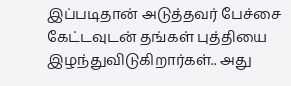இப்படிதான் அடுத்தவர் பேச்சை கேட்டவுடன் தங்கள் புத்தியை இழந்துவிடுகிறார்கள்.. அது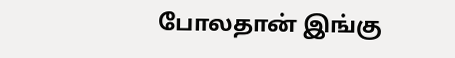போலதான் இங்கு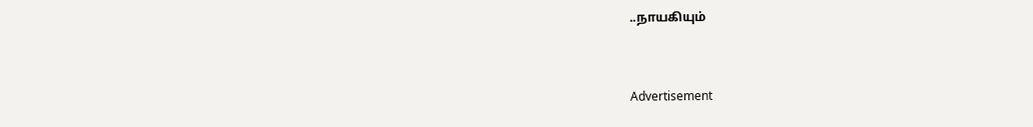..நாயகியும்


Advertisement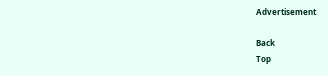Advertisement

Back
Top